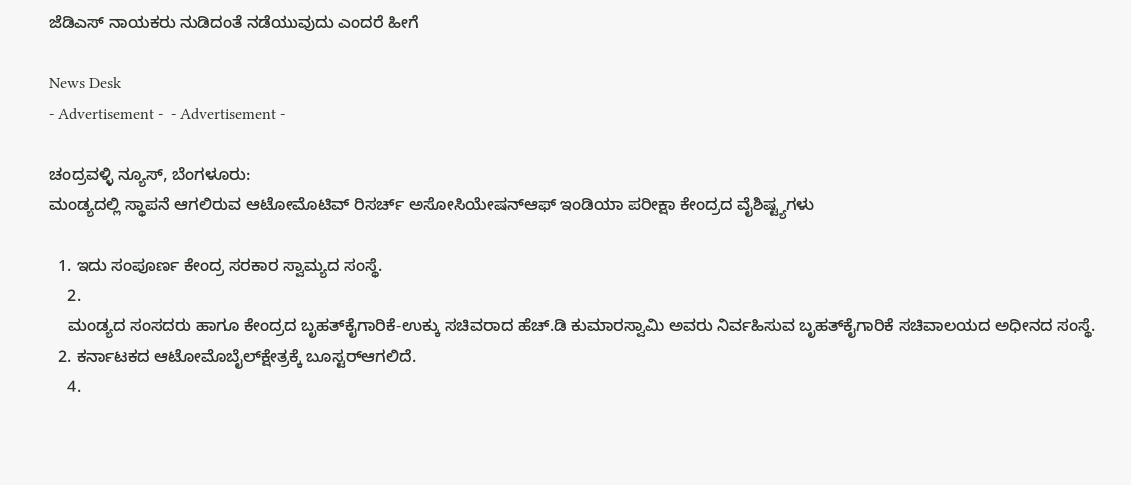ಜೆಡಿಎಸ್ ನಾಯಕರು ನುಡಿದಂತೆ ನಡೆಯುವುದು ಎಂದರೆ ಹೀಗೆ

News Desk
- Advertisement -  - Advertisement -

ಚಂದ್ರವಳ್ಳಿ ನ್ಯೂಸ್, ಬೆಂಗಳೂರು:
ಮಂಡ್ಯದಲ್ಲಿ ಸ್ಥಾಪನೆ ಆಗಲಿರುವ ಆಟೋಮೊಟಿವ್ ರಿಸರ್ಚ್ ಅಸೋಸಿಯೇಷನ್‌ಆಫ್ ಇಂಡಿಯಾ ಪರೀಕ್ಷಾ ಕೇಂದ್ರದ ವೈಶಿಷ್ಟ್ಯಗಳು

  1. ಇದು ಸಂಪೂರ್ಣ ಕೇಂದ್ರ ಸರಕಾರ ಸ್ವಾಮ್ಯದ ಸಂಸ್ಥೆ.
    2.
    ಮಂಡ್ಯದ ಸಂಸದರು ಹಾಗೂ ಕೇಂದ್ರದ ಬೃಹತ್‌ಕೈಗಾರಿಕೆ-ಉಕ್ಕು ಸಚಿವರಾದ ಹೆಚ್.ಡಿ ಕುಮಾರಸ್ವಾಮಿ ಅವರು ನಿರ್ವಹಿಸುವ ಬೃಹತ್‌ಕೈಗಾರಿಕೆ ಸಚಿವಾಲಯದ ಅಧೀನದ ಸಂಸ್ಥೆ.
  2. ಕರ್ನಾಟಕದ ಆಟೋಮೊಬೈಲ್‌ಕ್ಷೇತ್ರಕ್ಕೆ ಬೂಸ್ಟರ್‌ಆಗಲಿದೆ.
    4.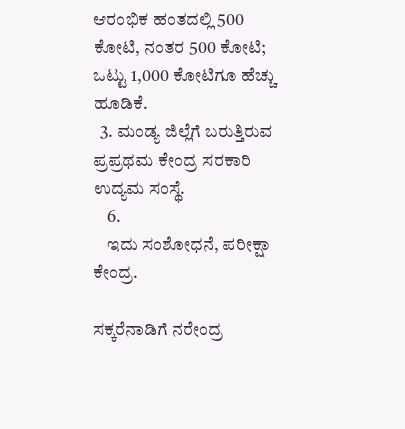ಆರಂಭಿಕ ಹಂತದಲ್ಲಿ 500 ಕೋಟಿ, ನಂತರ 500 ಕೋಟಿ; ಒಟ್ಟು 1,000 ಕೋಟಿಗೂ ಹೆಚ್ಚು ಹೂಡಿಕೆ.
  3. ಮಂಡ್ಯ ಜಿಲ್ಲೆಗೆ ಬರುತ್ತಿರುವ ಪ್ರಪ್ರಥಮ ಕೇಂದ್ರ ಸರಕಾರಿ ಉದ್ಯಮ ಸಂಸ್ಥೆ.
    6.
    ಇದು ಸಂಶೋಧನೆ, ಪರೀಕ್ಷಾ ಕೇಂದ್ರ.

ಸಕ್ಕರೆನಾಡಿಗೆ ನರೇಂದ್ರ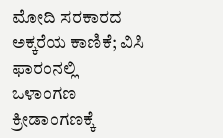ಮೋದಿ ಸರಕಾರದ ಅಕ್ಕರೆಯ ಕಾಣಿಕೆ; ವಿಸಿ ಫಾರಂನಲ್ಲಿ ಒಳಾಂಗಣ ಕ್ರೀಡಾಂಗಣಕ್ಕೆ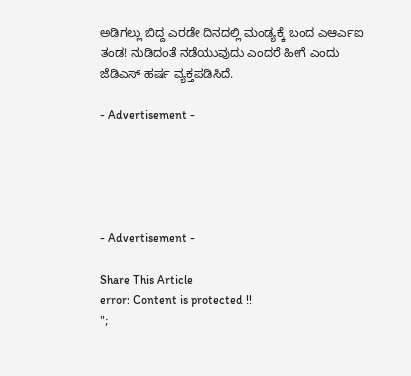ಅಡಿಗಲ್ಲು ಬಿದ್ದ ಎರಡೇ ದಿನದಲ್ಲಿ ಮಂಡ್ಯಕ್ಕೆ ಬಂದ ಎಆರ್ಎಐ ತಂಡ! ನುಡಿದಂತೆ ನಡೆಯುವುದು ಎಂದರೆ ಹೀಗೆ ಎಂದು ಜೆಡಿಎಸ್ ಹರ್ಷ ವ್ಯಕ್ತಪಡಿಸಿದೆ.

- Advertisement -





- Advertisement -

Share This Article
error: Content is protected !!
";